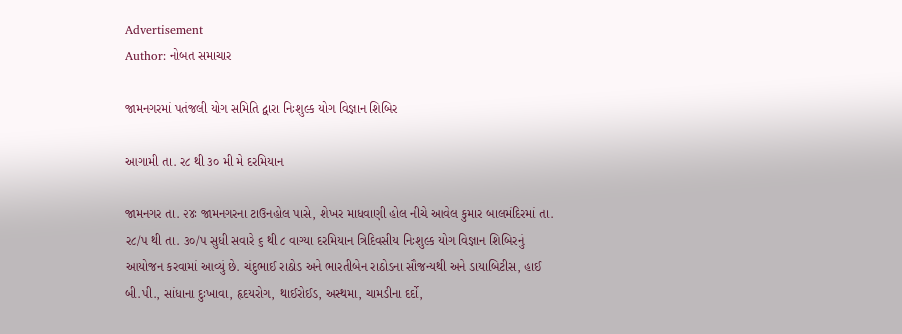Advertisement
Author: નોબત સમાચાર

જામનગરમાં પતંજલી યોગ સમિતિ દ્વારા નિઃશુલ્ક યોગ વિજ્ઞાન શિબિર

આગામી તા. ર૮ થી ૩૦ મી મે દરમિયાન

જામનગર તા. ૨૪ઃ જામનગરના ટાઉનહોલ પાસે, શેખર માધવાણી હોલ નીચે આવેલ કુમાર બાલમંદિરમાં તા. ર૮/પ થી તા. ૩૦/પ સુધી સવારે ૬ થી ૮ વાગ્યા દરમિયાન ત્રિદિવસીય નિઃશુલ્ક યોગ વિજ્ઞાન શિબિરનું આયોજન કરવામાં આવ્યું છે. ચંદુભાઈ રાઠોડ અને ભારતીબેન રાઠોડના સૌજન્યથી અને ડાયાબિટીસ, હાઈ બી.પી., સાંધાના દુઃખાવા, હૃદયરોગ, થાઈરોઈડ, અસ્થમા, ચામડીના દર્દો,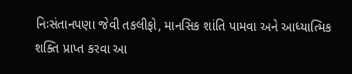નિઃસંતાનપણા જેવી તકલીફો, માનસિક શાંતિ પામવા અને આધ્યાત્મિક શક્તિ પ્રાપ્ત કરવા આ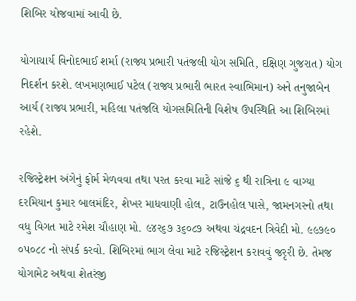શિબિર યોજવામાં આવી છે.

યોગાચાર્ય વિનોદભાઈ શર્મા (રાજ્ય પ્રભારી પતંજલી યોગ સમિતિ, દક્ષિણ ગુજરાત) યોગ નિદર્શન કરશે. લખમણભાઈ પટેલ (રાજ્ય પ્રભારી ભારત સ્વાભિમાન) અને તનુજાબેન આર્ય (રાજ્ય પ્રભારી, મહિલા પતંજલિ યોગસમિતિની વિશેષ ઉપસ્થિતિ આ શિબિરમાં રહેશે.

રજિસ્ટ્રેશન અંગેનું ફોર્મ મેળવવા તથા પરત કરવા માટે સાંજે ૬ થી રાત્રિના ૯ વાગ્યા દરમિયાન કુમાર બાલમંદિર, શેખર માધવાણી હોલ, ટાઉનહોલ પાસે, જામનગરનો તથા વધુ વિગત માટે રમેશ ચૌહાણ મો. ૯૪ર૬૭ ૩૬૦૮૭ અથવા ચંદ્રવદન ત્રિવેદી મો. ૯૯૭૯૦ ૦પ૦૮૮ નો સંપર્ક કરવો. શિબિરમાં ભાગ લેવા માટે રજિસ્ટ્રેશન કરાવવું જરૃરી છે. તેમજ યોગામેટ અથવા શેતરંજી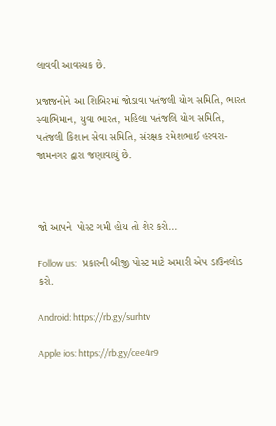લાવવી આવસ્યક છે.

પ્રજાજનોને આ શિબિરમાં જોડાવા પતંજલી યોગ સમિતિ, ભારત સ્વાભિમાન, યુવા ભારત, મહિલા પતંજલિ યોગ સમિતિ, પતંજલી કિશાન સેવા સમિતિ, સંરક્ષક રમેશભાઈ હરવરા-જામનગર દ્વારા જણાવાયું છે.



જો આપને  પોસ્ટ ગમી હોય તો શેર કરો...

Follow us:   પ્રકારની બીજી પોસ્ટ માટે અમારી એપ ડાઉનલોડ કરો.

Android: https://rb.gy/surhtv

Apple ios: https://rb.gy/cee4r9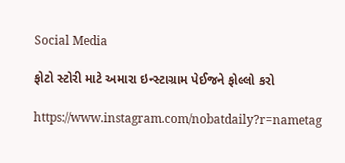Social Media

ફોટો સ્ટોરી માટે અમારા ઇન્સ્ટાગ્રામ પેઈજને ફોલ્લો કરો

https://www.instagram.com/nobatdaily?r=nametag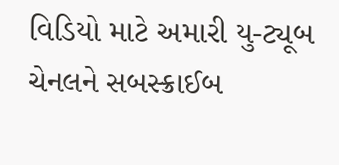વિડિયો માટે અમારી યુ-ટ્યૂબ ચેનલને સબસ્ક્રાઈબ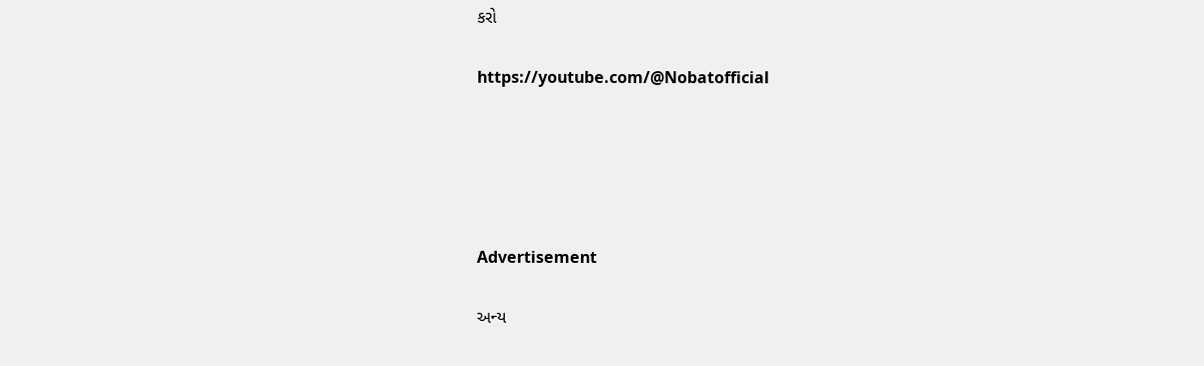કરો

https://youtube.com/@Nobatofficial





Advertisement

અન્ય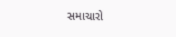સમાચારો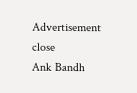Advertisement
close
Ank Bandh